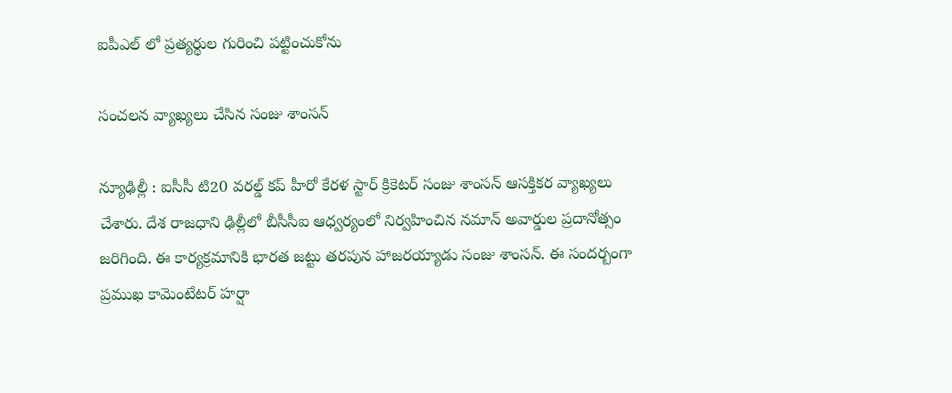ఐపీఎల్ లో ప్ర‌త్య‌ర్థుల గురించి ప‌ట్టించుకోను

సంచ‌ల‌న వ్యాఖ్య‌లు చేసిన సంజు శాంస‌న్

న్యూఢిల్లీ : ఐసీసీ టి20 వ‌ర‌ల్డ్ క‌ప్ హీరో కేర‌ళ స్టార్ క్రికెట‌ర్ సంజు శాంస‌న్ ఆస‌క్తిక‌ర వ్యాఖ్య‌లు చేశారు. దేశ రాజ‌ధాని ఢిల్లీలో బీసీసీఐ ఆధ్వ‌ర్యంలో నిర్వ‌హించిన న‌మాన్ అవార్డుల ప్ర‌దానోత్సం జ‌రిగింది. ఈ కార్య‌క్ర‌మానికి భార‌త జ‌ట్టు త‌ర‌పున హాజ‌ర‌య్యాడు సంజు శాంస‌న్. ఈ సంద‌ర్బంగా ప్ర‌ముఖ కామెంటేట‌ర్ హ‌ర్షా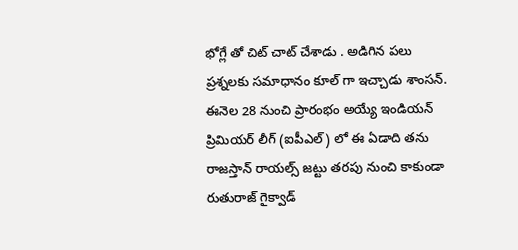భోగ్లే తో చిట్ చాట్ చేశాడు . అడిగిన ప‌లు ప్ర‌శ్న‌ల‌కు స‌మాధానం కూల్ గా ఇచ్చాడు శాంస‌న్. ఈనెల 28 నుంచి ప్రారంభం అయ్యే ఇండియ‌న్ ప్రిమియ‌ర్ లీగ్ (ఐపీఎల్) లో ఈ ఏడాది త‌ను రాజ‌స్తాన్ రాయ‌ల్స్ జ‌ట్టు త‌ర‌పు నుంచి కాకుండా రుతురాజ్ గైక్వాడ్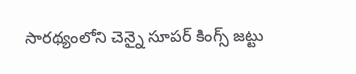సార‌థ్యంలోని చెన్నై సూప‌ర్ కింగ్స్ జ‌ట్టు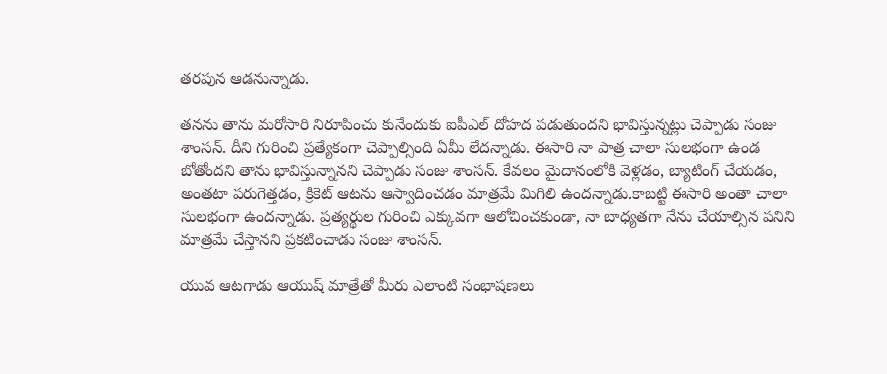త‌ర‌పున ఆడ‌నున్నాడు.

తన‌ను తాను మ‌రోసారి నిరూపించు కునేందుకు ఐపీఎల్ దోహ‌ద ప‌డుతుంద‌ని భావిస్తున్న‌ట్లు చెప్పాడు సంజు శాంస‌న్. దీని గురించి ప్ర‌త్యేకంగా చెప్పాల్సింది ఏమీ లేద‌న్నాడు. ఈసారి నా పాత్ర చాలా సులభంగా ఉండ బోతోంద‌ని తాను భావిస్తున్నాన‌ని చెప్పాడు సంజు శాంస‌న్. కేవలం మైదానంలోకి వెళ్లడం, బ్యాటింగ్ చేయడం, అంతటా పరుగెత్తడం, క్రికెట్ ఆటను ఆస్వాదించడం మాత్ర‌మే మిగిలి ఉంద‌న్నాడు.కాబట్టి ఈసారి అంతా చాలా సులభంగా ఉందన్నాడు. ప్రత్యర్థుల గురించి ఎక్కువగా ఆలోచించకుండా, నా బాధ్యతగా నేను చేయాల్సిన పనిని మాత్రమే చేస్తాన‌ని ప్ర‌క‌టించాడు సంజు శాంస‌న్.

యువ ఆటగాడు ఆయుష్ మాత్రేతో మీరు ఎలాంటి సంభాషణలు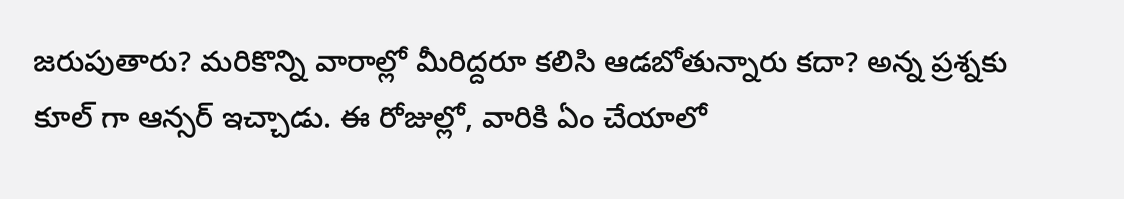జరుపుతారు? మరికొన్ని వారాల్లో మీరిద్దరూ కలిసి ఆడబోతున్నారు కదా? అన్న ప్ర‌శ్న‌కు కూల్ గా ఆన్స‌ర్ ఇచ్చాడు. ఈ రోజుల్లో, వారికి ఏం చేయాలో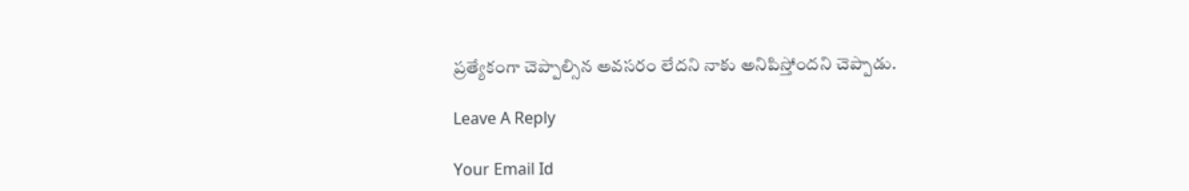ప్రత్యేకంగా చెప్పాల్సిన అవసరం లేదని నాకు అనిపిస్తోందని చెప్పాడు.

Leave A Reply

Your Email Id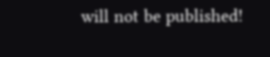will not be published!